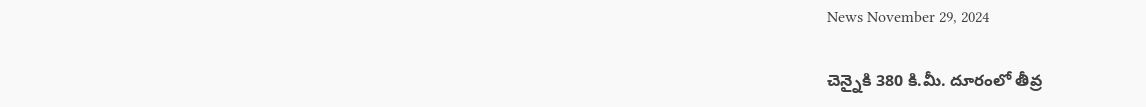News November 29, 2024

చెన్నైకి 380 కి.మీ. దూరంలో తీవ్ర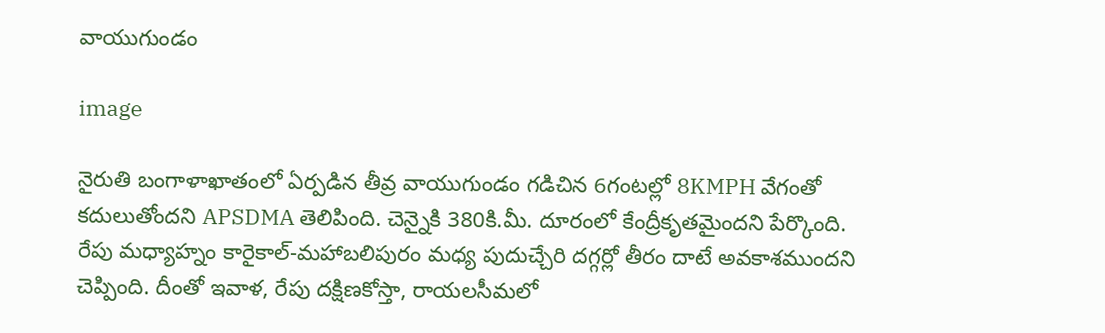వాయుగుండం

image

నైరుతి బంగాళాఖాతంలో ఏర్పడిన తీవ్ర వాయుగుండం గడిచిన 6గంటల్లో 8KMPH వేగంతో కదులుతోందని APSDMA తెలిపింది. చెన్నైకి 380కి.మీ. దూరంలో కేంద్రీకృతమైందని పేర్కొంది. రేపు మధ్యాహ్నం కారైకాల్-మహాబలిపురం మధ్య పుదుచ్చేరి దగ్గర్లో తీరం దాటే అవకాశముందని చెప్పింది. దీంతో ఇవాళ, రేపు దక్షిణకోస్తా, రాయలసీమలో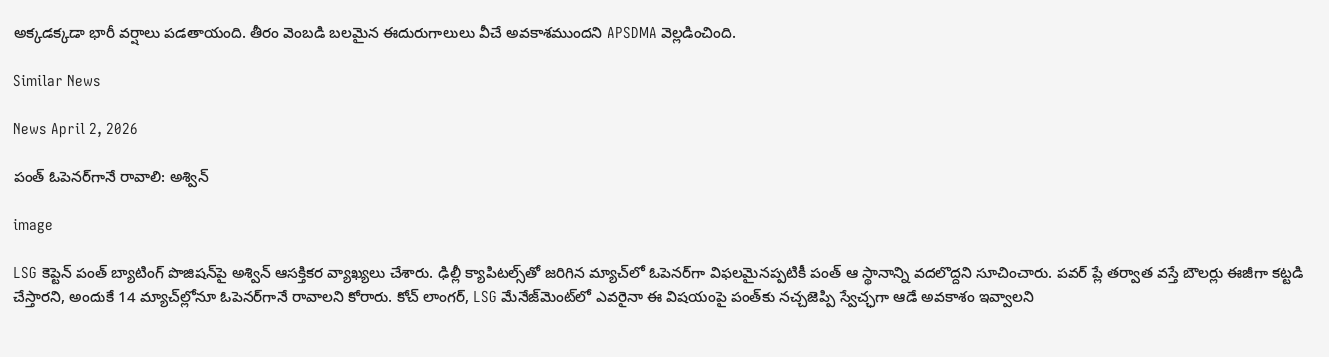అక్కడక్కడా భారీ వర్షాలు పడతాయంది. తీరం వెంబడి బలమైన ఈదురుగాలులు వీచే అవకాశముందని APSDMA వెల్లడించింది.

Similar News

News April 2, 2026

పంత్ ఓపెనర్‌గానే రావాలి: అశ్విన్

image

LSG కెప్టెన్ పంత్ బ్యాటింగ్ పొజిషన్‌పై అశ్విన్ ఆసక్తికర వ్యాఖ్యలు చేశారు. ఢిల్లీ క్యాపిటల్స్‌తో జరిగిన మ్యాచ్‌లో ఓపెనర్‌గా విఫలమైనప్పటికీ పంత్ ఆ స్థానాన్ని వదలొద్దని సూచించారు. పవర్ ప్లే తర్వాత వస్తే బౌలర్లు ఈజీగా కట్టడి చేస్తారని, అందుకే 14 మ్యాచ్‌ల్లోనూ ఓపెనర్‌గానే రావాలని కోరారు. కోచ్ లాంగర్, LSG మేనేజ్‌మెంట్‌లో ఎవరైనా ఈ విషయంపై పంత్‌కు నచ్చజెప్పి స్వేచ్ఛగా ఆడే అవకాశం ఇవ్వాలని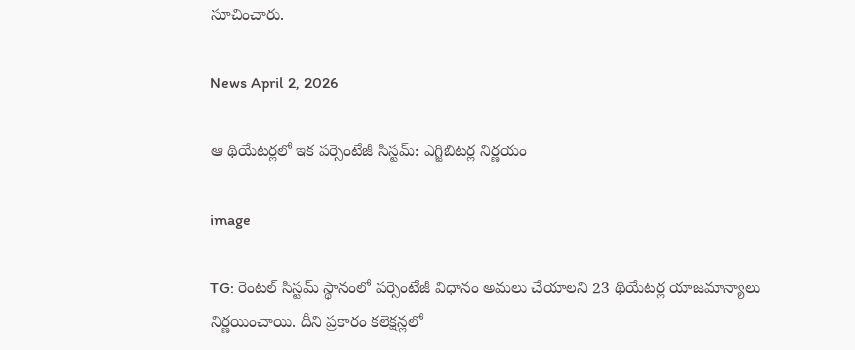సూచించారు.

News April 2, 2026

ఆ థియేటర్లలో ఇక పర్సెంటేజీ సిస్టమ్: ఎగ్జిబిటర్ల నిర్ణయం

image

TG: రెంటల్ సిస్టమ్ స్థానంలో పర్సెంటేజీ విధానం అమలు చేయాలని 23 థియేటర్ల యాజమాన్యాలు నిర్ణయించాయి. దీని ప్రకారం కలెక్షన్లలో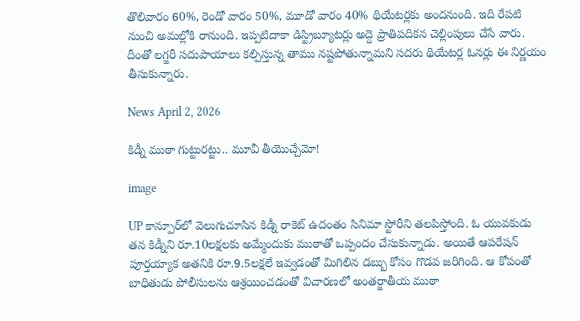తొలివారం 60%, రెండో వారం 50%, మూడో వారం 40% థియేటర్లకు అందనుంది. ఇది రేపటి నుంచి అమల్లోకి రానుంది. ఇప్పటిదాకా డిస్ట్రిబ్యూటర్లు అద్దె ప్రాతిపదికన చెల్లింపులు చేసే వారు. దీంతో లగ్జరీ సదుపాయాలు కల్పిస్తున్న తాము నష్టపోతున్నామని సదరు థియేటర్ల ఓనర్లు ఈ నిర్ణయం తీసుకున్నారు.

News April 2, 2026

కిడ్నీ ముఠా గుట్టురట్టు.. మూవీ తీయొచ్చేమో!

image

UP కాన్పూర్‌లో వెలుగుచూసిన కిడ్నీ రాకెట్ ఉదంతం సినిమా స్టోరీని తలపిస్తోంది. ఓ యువకుడు తన కిడ్నీని రూ.10లక్షలకు అమ్మేందుకు ముఠాతో ఒప్పందం చేసుకున్నాడు. అయితే ఆపరేషన్ పూర్తయ్యాక అతనికి రూ.9.5లక్షలే ఇవ్వడంతో మిగిలిన డబ్బు కోసం గొడవ జరిగింది. ఆ కోపంతో బాధితుడు పోలీసులను ఆశ్రయించడంతో విచారణలో అంతర్జాతీయ ముఠా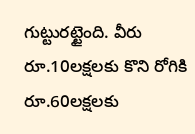గుట్టురట్టైంది. వీరు రూ.10లక్షలకు కొని రోగికి రూ.60లక్షలకు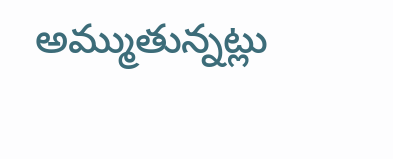అమ్ముతున్నట్లు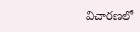విచారణలో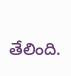తేలింది.